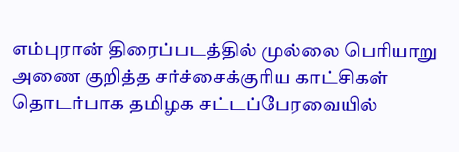எம்புரான் திரைப்படத்தில் முல்லை பெரியாறு அணை குறித்த சர்ச்சைக்குரிய காட்சிகள் தொடர்பாக தமிழக சட்டப்பேரவையில்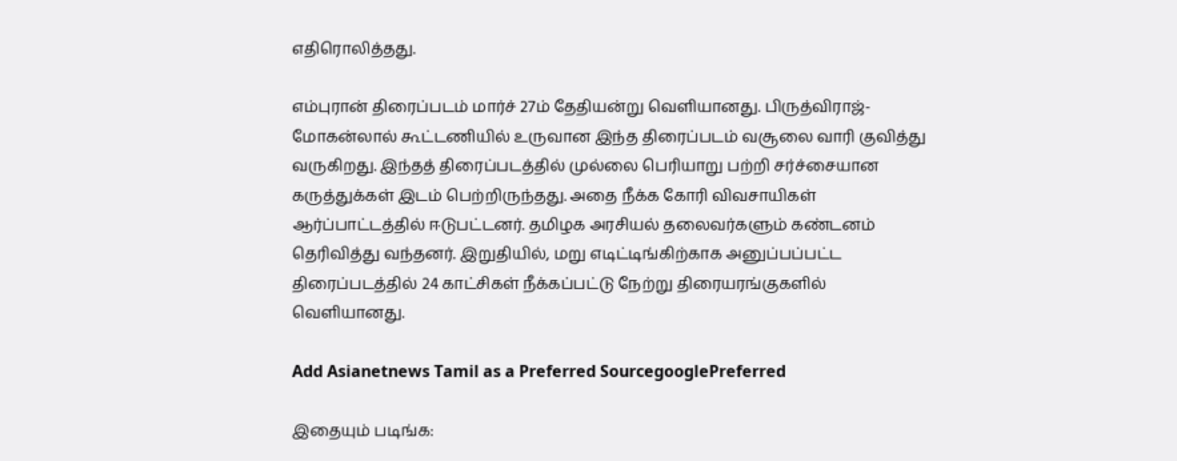எதிரொலித்தது.

எம்புரான் திரைப்படம் மார்ச் 27ம் தேதியன்று வெளியானது. பிருத்விராஜ்-மோகன்லால் கூட்டணியில் உருவான இந்த திரைப்படம் வசூலை வாரி குவித்து வருகிறது. இந்தத் திரைப்படத்தில் முல்லை பெரியாறு பற்றி சர்ச்சையான கருத்துக்கள் இடம் பெற்றிருந்தது. அதை நீக்க கோரி விவசாயிகள் ஆர்ப்பாட்டத்தில் ஈடுபட்டனர். தமிழக அரசியல் தலைவர்களும் கண்டனம் தெரிவித்து வந்தனர். இறுதியில், மறு எடிட்டிங்கிற்காக அனுப்பப்பட்ட திரைப்படத்தில் 24 காட்சிகள் நீக்கப்பட்டு நேற்று திரையரங்குகளில் வெளியானது.

Add Asianetnews Tamil as a Preferred SourcegooglePreferred

இதையும் படிங்க: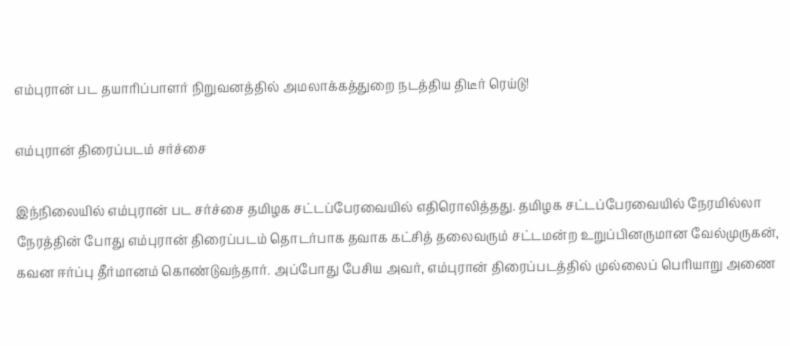எம்புரான் பட தயாரிப்பாளர் நிறுவனத்தில் அமலாக்கத்துறை நடத்திய திடீர் ரெய்டு!

எம்புரான் திரைப்படம் சர்ச்சை

இந்நிலையில் எம்புரான் பட சர்ச்சை தமிழக சட்டப்பேரவையில் எதிரொலித்தது. தமிழக சட்டப்பேரவையில் நேரமில்லா நேரத்தின் போது எம்புரான் திரைப்படம் தொடர்பாக தவாக கட்சித் தலைவரும் சட்டமன்ற உறுப்பினருமான வேல்முருகன், கவன ஈர்ப்பு தீர்மானம் கொண்டுவந்தார். அப்போது பேசிய அவர், எம்புரான் திரைப்படத்தில் முல்லைப் பெரியாறு அணை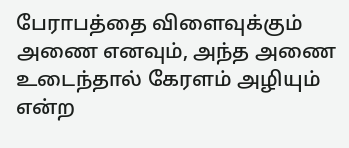பேராபத்தை விளைவுக்கும் அணை எனவும், அந்த அணை உடைந்தால் கேரளம் அழியும் என்ற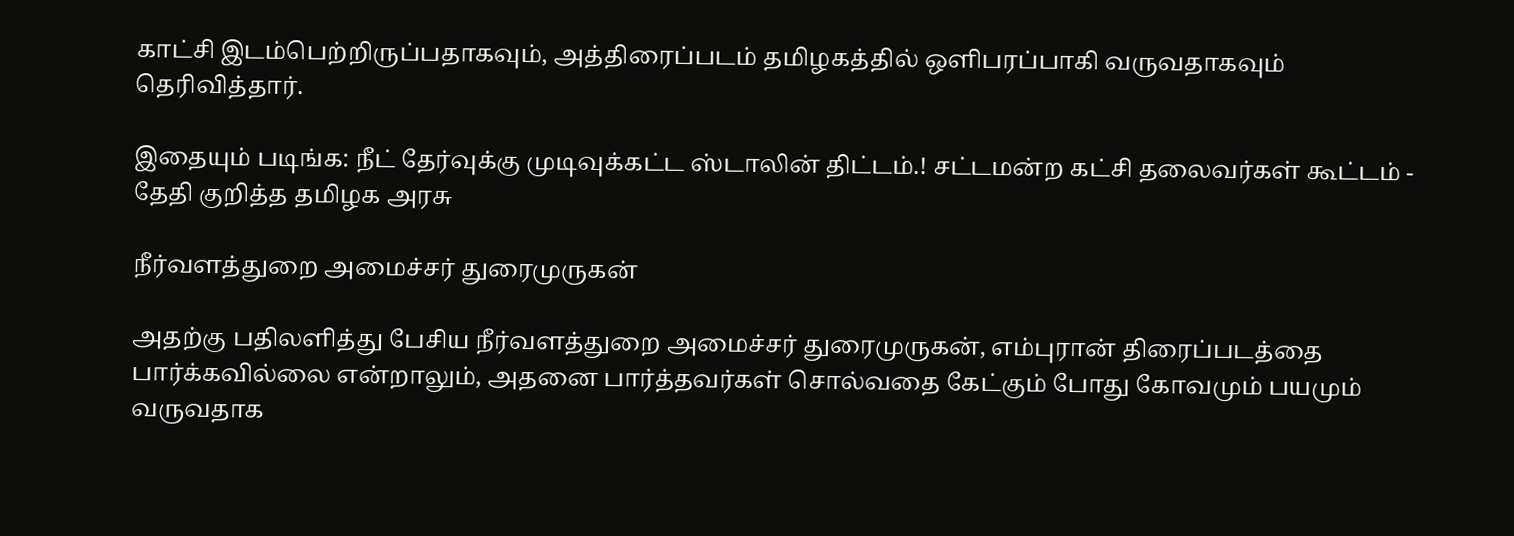காட்சி இடம்பெற்றிருப்பதாகவும், அத்திரைப்படம் தமிழகத்தில் ஒளிபரப்பாகி வருவதாகவும் தெரிவித்தார்.

இதையும் படிங்க: நீட் தேர்வுக்கு முடிவுக்கட்ட ஸ்டாலின் திட்டம்.! சட்டமன்ற கட்சி தலைவர்கள் கூட்டம் - தேதி குறித்த தமிழக அரசு

நீர்வளத்துறை அமைச்சர் துரைமுருகன்

அதற்கு பதிலளித்து பேசிய நீர்வளத்துறை அமைச்சர் துரைமுருகன், எம்புரான் திரைப்படத்தை பார்க்கவில்லை என்றாலும், அதனை பார்த்தவர்கள் சொல்வதை கேட்கும் போது கோவமும் பயமும் வருவதாக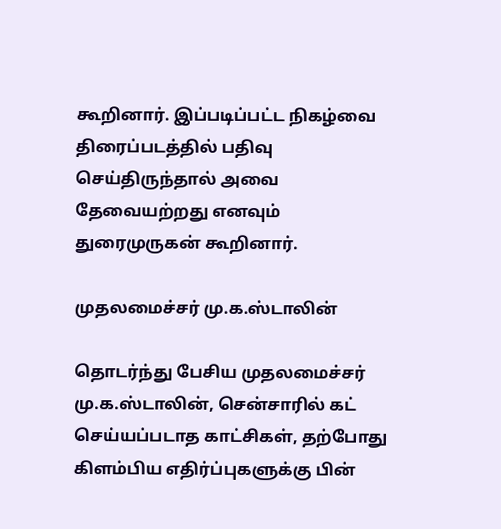கூறினார். இப்படிப்பட்ட நிகழ்வை திரைப்படத்தில் பதிவு செய்திருந்தால் அவை தேவையற்றது எனவும் துரைமுருகன் கூறினார்.

முதலமைச்சர் மு.க.ஸ்டாலின்

தொடர்ந்து பேசிய முதலமைச்சர் மு.க.ஸ்டாலின், சென்சாரில் கட் செய்யப்படாத காட்சிகள், தற்போது கிளம்பிய எதிர்ப்புகளுக்கு பின்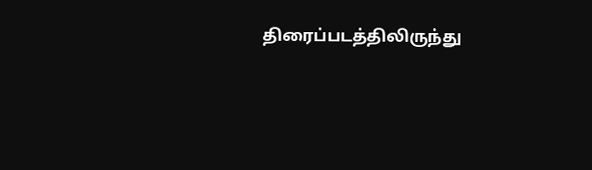திரைப்படத்திலிருந்து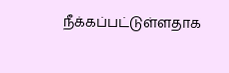நீக்கப்பட்டுள்ளதாக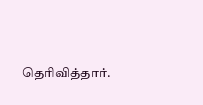தெரிவித்தார்.